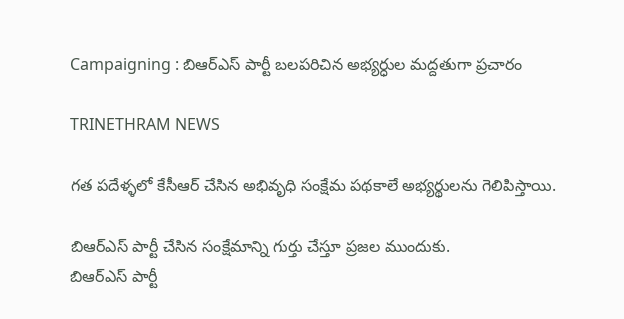Campaigning : బిఆర్ఎస్ పార్టీ బలపరిచిన అభ్యర్ధుల మద్దతుగా ప్రచారం

TRINETHRAM NEWS

గత పదేళ్ళలో కేసీఆర్ చేసిన అభివృధి సంక్షేమ పథకాలే అభ్యర్థులను గెలిపిస్తాయి.

బిఆర్ఎస్ పార్టీ చేసిన సంక్షేమాన్ని గుర్తు చేస్తూ ప్రజల ముందుకు.
బిఆర్ఎస్ పార్టీ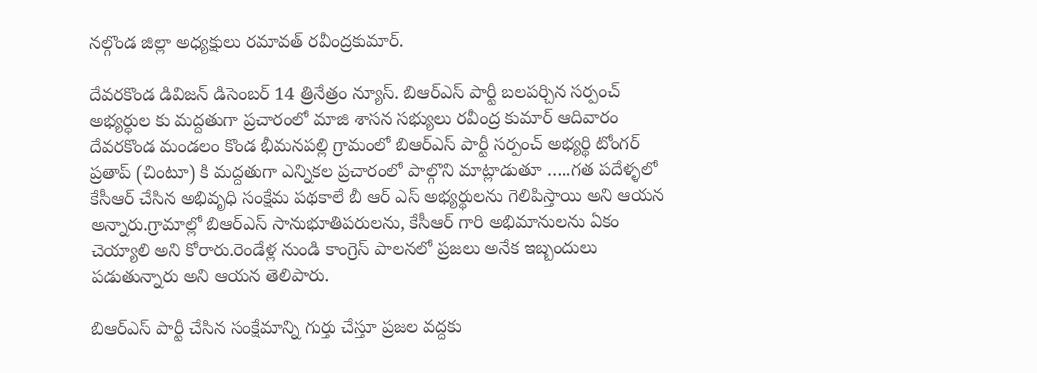నల్గొండ జిల్లా అధ్యక్షులు రమావత్ రవీంద్రకుమార్.

దేవరకొండ డివిజన్ డిసెంబర్ 14 త్రినేత్రం న్యూస్. బిఆర్ఎస్ పార్టీ బలపర్చిన సర్పంచ్ అభ్యర్ధుల కు మద్దతుగా ప్రచారంలో మాజి శాసన సభ్యులు రవీంద్ర కుమార్ ఆదివారం దేవరకొండ మండలం కొండ భీమనపల్లి గ్రామంలో బిఆర్ఎస్ పార్టీ సర్పంచ్ అభ్యర్థి టోంగర్ ప్రతాప్ (చింటూ) కి మద్దతుగా ఎన్నికల ప్రచారంలో పాల్గొని మాట్లాడుతూ …..గత పదేళ్ళలో కేసీఆర్ చేసిన అభివృధి సంక్షేమ పథకాలే బీ ఆర్ ఎస్ అభ్యర్థులను గెలిపిస్తాయి అని ఆయన అన్నారు.గ్రామాల్లో బిఆర్ఎస్ సానుభూతిపరులను, కేసీఆర్ గారి అభిమానులను ఏకం చెయ్యాలి అని కోరారు.రెండేళ్ల నుండి కాంగ్రెస్ పాలనలో ప్రజలు అనేక ఇబ్బందులు పడుతున్నారు అని ఆయన తెలిపారు.

బిఆర్ఎస్ పార్టీ చేసిన సంక్షేమాన్ని గుర్తు చేస్తూ ప్రజల వద్దకు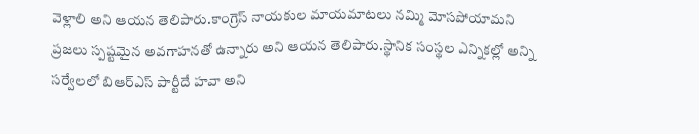వెళ్లాలి అని ఆయన తెలిపారు.కాంగ్రెస్ నాయకుల మాయమాటలు నమ్మి మోసపోయామని ప్రజలు స్పష్టమైన అవగాహనతో ఉన్నారు అని ఆయన తెలిపారు.స్థానిక సంస్థల ఎన్నికల్లో అన్ని సర్వేలలో బిఆర్ఎస్ పార్టీదే హవా అని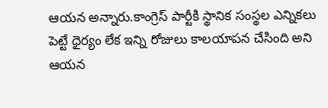ఆయన అన్నారు.కాంగ్రెస్ పార్టీకి స్థానిక సంస్థల ఎన్నికలు పెట్టే ధైర్యం లేక ఇన్ని రోజులు కాలయాపన చేసింది అని ఆయన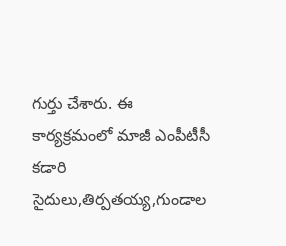గుర్తు చేశారు. ఈ కార్యక్రమంలో మాజీ ఎంపీటీసీ కడారి సైదులు,తిర్పతయ్య,గుండాల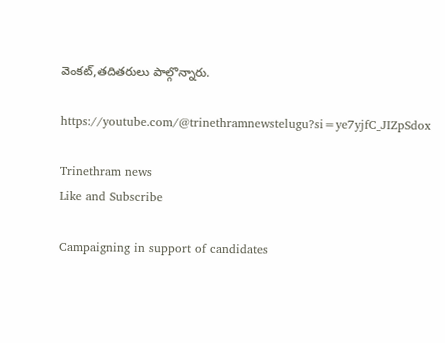వెంకట్,తదితరులు పాల్గొన్నారు.

https://youtube.com/@trinethramnewstelugu?si=ye7yjfC_JIZpSdox

Trinethram news
Like and Subscribe

Campaigning in support of candidates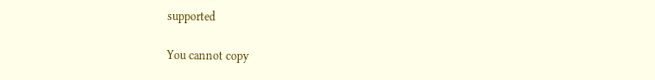supported

You cannot copy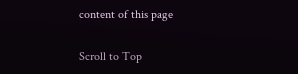content of this page

Scroll to Top